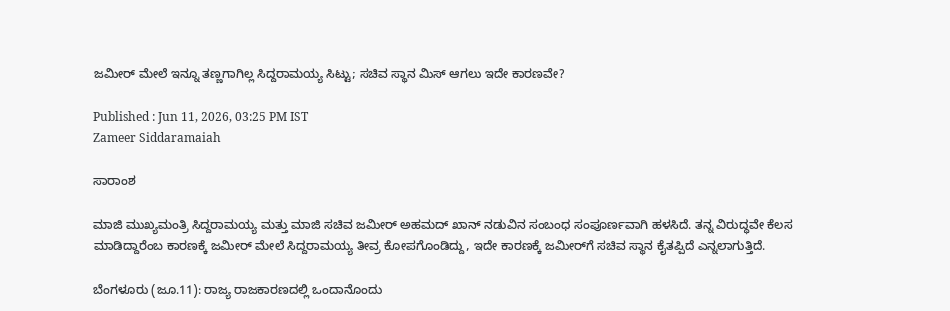ಜಮೀರ್ ಮೇಲೆ ಇನ್ನೂ ತಣ್ಣಗಾಗಿಲ್ಲ ಸಿದ್ದರಾಮಯ್ಯ ಸಿಟ್ಟು; ಸಚಿವ ಸ್ಥಾನ ಮಿಸ್ ಆಗಲು ಇದೇ ಕಾರಣವೇ?

Published : Jun 11, 2026, 03:25 PM IST
Zameer Siddaramaiah

ಸಾರಾಂಶ

ಮಾಜಿ ಮುಖ್ಯಮಂತ್ರಿ ಸಿದ್ದರಾಮಯ್ಯ ಮತ್ತು ಮಾಜಿ ಸಚಿವ ಜಮೀರ್ ಅಹಮದ್ ಖಾನ್ ನಡುವಿನ ಸಂಬಂಧ ಸಂಪೂರ್ಣವಾಗಿ ಹಳಸಿದೆ. ತನ್ನ ವಿರುದ್ಧವೇ ಕೆಲಸ ಮಾಡಿದ್ದಾರೆಂಬ ಕಾರಣಕ್ಕೆ ಜಮೀರ್ ಮೇಲೆ ಸಿದ್ದರಾಮಯ್ಯ ತೀವ್ರ ಕೋಪಗೊಂಡಿದ್ದು, ಇದೇ ಕಾರಣಕ್ಕೆ ಜಮೀರ್‌ಗೆ ಸಚಿವ ಸ್ಥಾನ ಕೈತಪ್ಪಿದೆ ಎನ್ನಲಾಗುತ್ತಿದೆ.

ಬೆಂಗಳೂರು (ಜೂ.11): ರಾಜ್ಯ ರಾಜಕಾರಣದಲ್ಲಿ ಒಂದಾನೊಂದು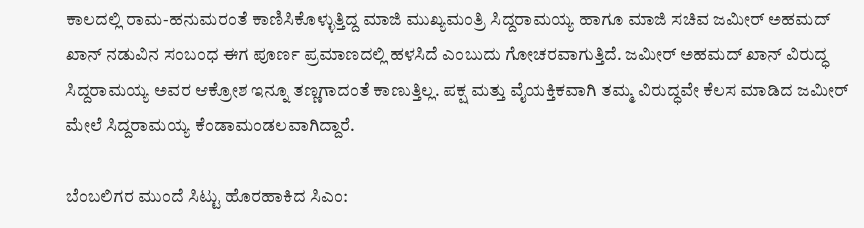ಕಾಲದಲ್ಲಿ ರಾಮ-ಹನುಮರಂತೆ ಕಾಣಿಸಿಕೊಳ್ಳುತ್ತಿದ್ದ ಮಾಜಿ ಮುಖ್ಯಮಂತ್ರಿ ಸಿದ್ದರಾಮಯ್ಯ ಹಾಗೂ ಮಾಜಿ ಸಚಿವ ಜಮೀರ್ ಅಹಮದ್ ಖಾನ್ ನಡುವಿನ ಸಂಬಂಧ ಈಗ ಪೂರ್ಣ ಪ್ರಮಾಣದಲ್ಲಿ ಹಳಸಿದೆ ಎಂಬುದು ಗೋಚರವಾಗುತ್ತಿದೆ. ಜಮೀರ್ ಅಹಮದ್ ಖಾನ್ ವಿರುದ್ಧ ಸಿದ್ದರಾಮಯ್ಯ ಅವರ ಆಕ್ರೋಶ ಇನ್ನೂ ತಣ್ಣಗಾದಂತೆ ಕಾಣುತ್ತಿಲ್ಲ. ಪಕ್ಷ ಮತ್ತು ವೈಯಕ್ತಿಕವಾಗಿ ತಮ್ಮ ವಿರುದ್ಧವೇ ಕೆಲಸ ಮಾಡಿದ ಜಮೀರ್ ಮೇಲೆ ಸಿದ್ದರಾಮಯ್ಯ ಕೆಂಡಾಮಂಡಲವಾಗಿದ್ದಾರೆ.

ಬೆಂಬಲಿಗರ ಮುಂದೆ ಸಿಟ್ಟು ಹೊರಹಾಕಿದ ಸಿಎಂ: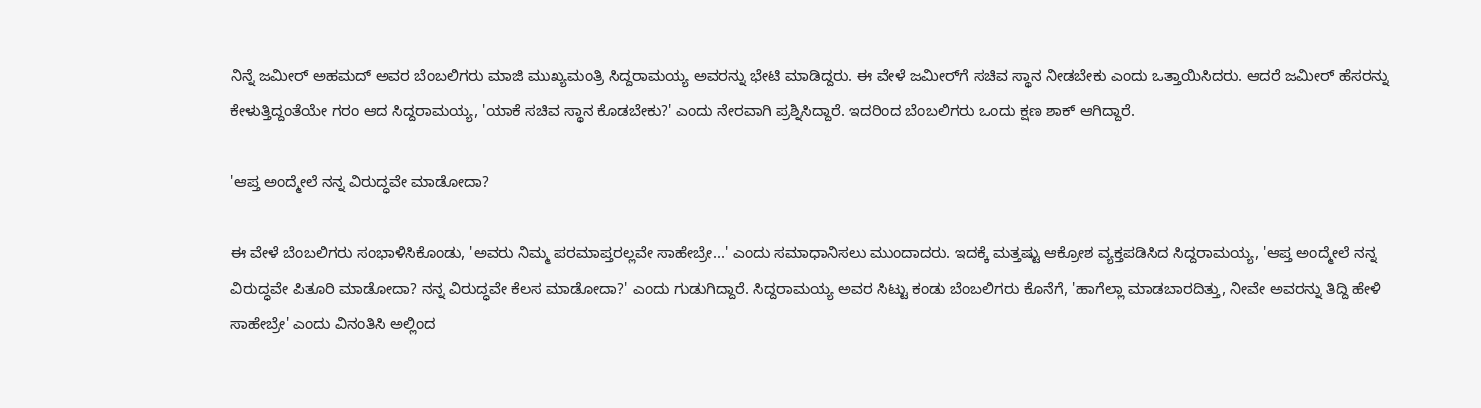ನಿನ್ನೆ ಜಮೀರ್ ಅಹಮದ್ ಅವರ ಬೆಂಬಲಿಗರು ಮಾಜಿ ಮುಖ್ಯಮಂತ್ರಿ ಸಿದ್ದರಾಮಯ್ಯ ಅವರನ್ನು ಭೇಟಿ ಮಾಡಿದ್ದರು. ಈ ವೇಳೆ ಜಮೀರ್‌ಗೆ ಸಚಿವ ಸ್ಥಾನ ನೀಡಬೇಕು ಎಂದು ಒತ್ತಾಯಿಸಿದರು. ಆದರೆ ಜಮೀರ್ ಹೆಸರನ್ನು ಕೇಳುತ್ತಿದ್ದಂತೆಯೇ ಗರಂ ಆದ ಸಿದ್ದರಾಮಯ್ಯ, 'ಯಾಕೆ ಸಚಿವ ಸ್ಥಾನ ಕೊಡಬೇಕು?' ಎಂದು ನೇರವಾಗಿ ಪ್ರಶ್ನಿಸಿದ್ದಾರೆ. ಇದರಿಂದ ಬೆಂಬಲಿಗರು ಒಂದು ಕ್ಷಣ ಶಾಕ್ ಆಗಿದ್ದಾರೆ.

'ಆಪ್ತ ಅಂದ್ಮೇಲೆ ನನ್ನ ವಿರುದ್ಧವೇ ಮಾಡೋದಾ?

ಈ ವೇಳೆ ಬೆಂಬಲಿಗರು ಸಂಭಾಳಿಸಿಕೊಂಡು, 'ಅವರು ನಿಮ್ಮ ಪರಮಾಪ್ತರಲ್ಲವೇ ಸಾಹೇಬ್ರೇ...' ಎಂದು ಸಮಾಧಾನಿಸಲು ಮುಂದಾದರು. ಇದಕ್ಕೆ ಮತ್ತಷ್ಟು ಆಕ್ರೋಶ ವ್ಯಕ್ತಪಡಿಸಿದ ಸಿದ್ದರಾಮಯ್ಯ, 'ಆಪ್ತ ಅಂದ್ಮೇಲೆ ನನ್ನ ವಿರುದ್ಧವೇ ಪಿತೂರಿ ಮಾಡೋದಾ? ನನ್ನ ವಿರುದ್ಧವೇ ಕೆಲಸ ಮಾಡೋದಾ?' ಎಂದು ಗುಡುಗಿದ್ದಾರೆ. ಸಿದ್ದರಾಮಯ್ಯ ಅವರ ಸಿಟ್ಟು ಕಂಡು ಬೆಂಬಲಿಗರು ಕೊನೆಗೆ, 'ಹಾಗೆಲ್ಲಾ ಮಾಡಬಾರದಿತ್ತು, ನೀವೇ ಅವರನ್ನು ತಿದ್ದಿ ಹೇಳಿ ಸಾಹೇಬ್ರೇ' ಎಂದು ವಿನಂತಿಸಿ ಅಲ್ಲಿಂದ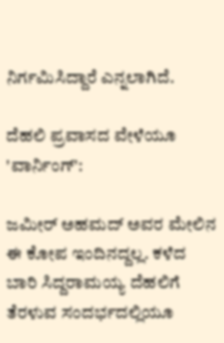ನಿರ್ಗಮಿಸಿದ್ದಾರೆ ಎನ್ನಲಾಗಿದೆ.

ದೆಹಲಿ ಪ್ರವಾಸದ ವೇಳೆಯೂ 'ವಾರ್ನಿಂಗ್':

ಜಮೀರ್ ಅಹಮದ್ ಅವರ ಮೇಲಿನ ಈ ಕೋಪ ಇಂದಿನದ್ದಲ್ಲ. ಕಳೆದ ಬಾರಿ ಸಿದ್ದರಾಮಯ್ಯ ದೆಹಲಿಗೆ ತೆರಳುವ ಸಂದರ್ಭದಲ್ಲಿಯೂ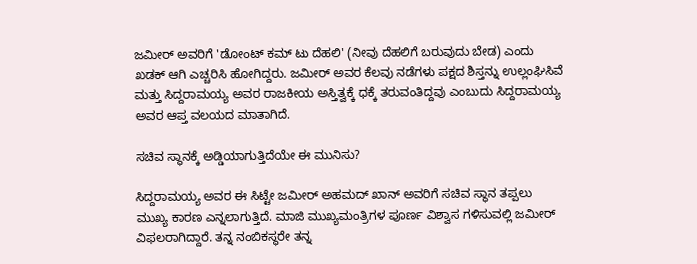ಜಮೀರ್ ಅವರಿಗೆ 'ಡೋಂಟ್ ಕಮ್ ಟು ದೆಹಲಿ' (ನೀವು ದೆಹಲಿಗೆ ಬರುವುದು ಬೇಡ) ಎಂದು ಖಡಕ್ ಆಗಿ ಎಚ್ಚರಿಸಿ ಹೋಗಿದ್ದರು. ಜಮೀರ್ ಅವರ ಕೆಲವು ನಡೆಗಳು ಪಕ್ಷದ ಶಿಸ್ತನ್ನು ಉಲ್ಲಂಘಿಸಿವೆ ಮತ್ತು ಸಿದ್ದರಾಮಯ್ಯ ಅವರ ರಾಜಕೀಯ ಅಸ್ತಿತ್ವಕ್ಕೆ ಧಕ್ಕೆ ತರುವಂತಿದ್ದವು ಎಂಬುದು ಸಿದ್ದರಾಮಯ್ಯ ಅವರ ಆಪ್ತ ವಲಯದ ಮಾತಾಗಿದೆ.

ಸಚಿವ ಸ್ಥಾನಕ್ಕೆ ಅಡ್ಡಿಯಾಗುತ್ತಿದೆಯೇ ಈ ಮುನಿಸು?

ಸಿದ್ದರಾಮಯ್ಯ ಅವರ ಈ ಸಿಟ್ಟೇ ಜಮೀರ್ ಅಹಮದ್ ಖಾನ್ ಅವರಿಗೆ ಸಚಿವ ಸ್ಥಾನ ತಪ್ಪಲು ಮುಖ್ಯ ಕಾರಣ ಎನ್ನಲಾಗುತ್ತಿದೆ. ಮಾಜಿ ಮುಖ್ಯಮಂತ್ರಿಗಳ ಪೂರ್ಣ ವಿಶ್ವಾಸ ಗಳಿಸುವಲ್ಲಿ ಜಮೀರ್ ವಿಫಲರಾಗಿದ್ದಾರೆ. ತನ್ನ ನಂಬಿಕಸ್ಥರೇ ತನ್ನ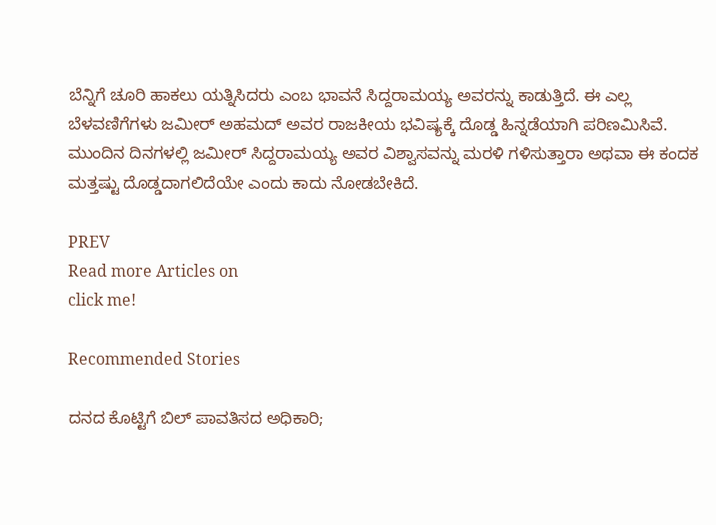ಬೆನ್ನಿಗೆ ಚೂರಿ ಹಾಕಲು ಯತ್ನಿಸಿದರು ಎಂಬ ಭಾವನೆ ಸಿದ್ದರಾಮಯ್ಯ ಅವರನ್ನು ಕಾಡುತ್ತಿದೆ. ಈ ಎಲ್ಲ ಬೆಳವಣಿಗೆಗಳು ಜಮೀರ್ ಅಹಮದ್ ಅವರ ರಾಜಕೀಯ ಭವಿಷ್ಯಕ್ಕೆ ದೊಡ್ಡ ಹಿನ್ನಡೆಯಾಗಿ ಪರಿಣಮಿಸಿವೆ. ಮುಂದಿನ ದಿನಗಳಲ್ಲಿ ಜಮೀರ್ ಸಿದ್ದರಾಮಯ್ಯ ಅವರ ವಿಶ್ವಾಸವನ್ನು ಮರಳಿ ಗಳಿಸುತ್ತಾರಾ ಅಥವಾ ಈ ಕಂದಕ ಮತ್ತಷ್ಟು ದೊಡ್ಡದಾಗಲಿದೆಯೇ ಎಂದು ಕಾದು ನೋಡಬೇಕಿದೆ.

PREV
Read more Articles on
click me!

Recommended Stories

ದನದ ಕೊಟ್ಟಿಗೆ ಬಿಲ್ ಪಾವತಿಸದ ಅಧಿಕಾರಿ;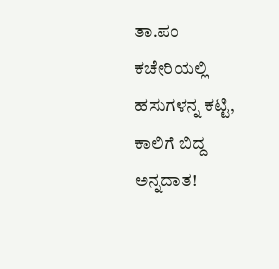ತಾ.ಪಂ ಕಚೇರಿಯಲ್ಲಿ ಹಸುಗಳನ್ನ ಕಟ್ಟಿ, ಕಾಲಿಗೆ ಬಿದ್ದ ಅನ್ನದಾತ!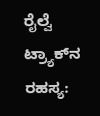ರೈಲ್ವೆ ಟ್ರ್ಯಾಕ್‌ನ ರಹಸ್ಯ: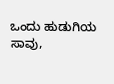ಒಂದು ಹುಡುಗಿಯ ಸಾವು,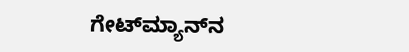ಗೇಟ್‌ಮ್ಯಾನ್‌ನ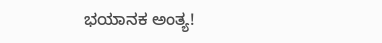ಭಯಾನಕ ಅಂತ್ಯ!